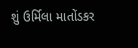શું ઉર્મિલા માતોંડકર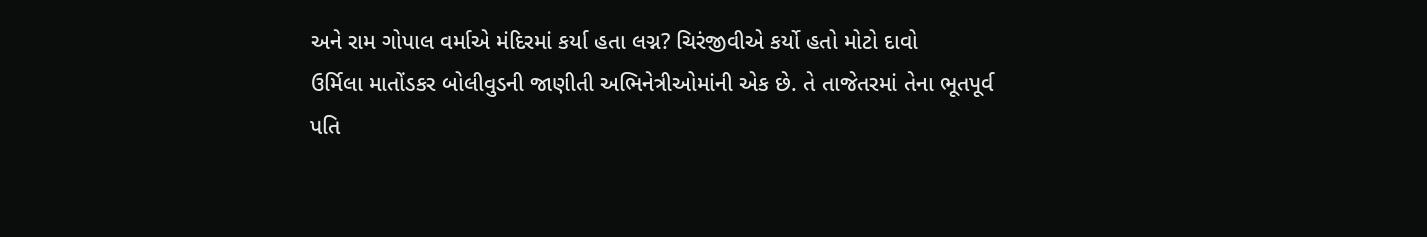અને રામ ગોપાલ વર્માએ મંદિરમાં કર્યા હતા લગ્ન? ચિરંજીવીએ કર્યો હતો મોટો દાવો
ઉર્મિલા માતોંડકર બોલીવુડની જાણીતી અભિનેત્રીઓમાંની એક છે. તે તાજેતરમાં તેના ભૂતપૂર્વ પતિ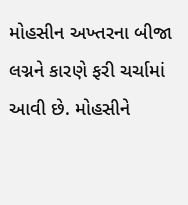મોહસીન અખ્તરના બીજા લગ્નને કારણે ફરી ચર્ચામાં આવી છે. મોહસીને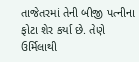તાજેતરમાં તેની બીજી પત્નીના ફોટા શેર કર્યા છે. તેણે ઉર્મિલાથી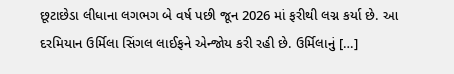છૂટાછેડા લીધાના લગભગ બે વર્ષ પછી જૂન 2026 માં ફરીથી લગ્ન કર્યા છે. આ દરમિયાન ઉર્મિલા સિંગલ લાઈફને એન્જોય કરી રહી છે. ઉર્મિલાનું […]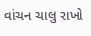વાંચન ચાલુ રાખો